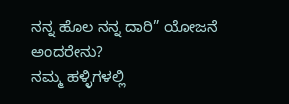ನನ್ನ ಹೊಲ ನನ್ನ ದಾರಿ” ಯೋಜನೆ ಅಂದರೇನು?
ನಮ್ಮ ಹಳ್ಳಿಗಳಲ್ಲಿ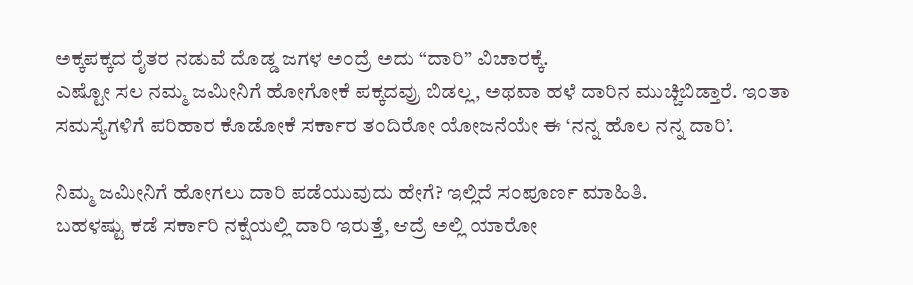ಅಕ್ಕಪಕ್ಕದ ರೈತರ ನಡುವೆ ದೊಡ್ಡ ಜಗಳ ಅಂದ್ರೆ ಅದು “ದಾರಿ” ವಿಚಾರಕ್ಕೆ.
ಎಷ್ಟೋ ಸಲ ನಮ್ಮ ಜಮೀನಿಗೆ ಹೋಗೋಕೆ ಪಕ್ಕದವ್ರು ಬಿಡಲ್ಲ, ಅಥವಾ ಹಳೆ ದಾರಿನ ಮುಚ್ಚಿಬಿಡ್ತಾರೆ. ಇಂತಾ ಸಮಸ್ಯೆಗಳಿಗೆ ಪರಿಹಾರ ಕೊಡೋಕೆ ಸರ್ಕಾರ ತಂದಿರೋ ಯೋಜನೆಯೇ ಈ ‘ನನ್ನ ಹೊಲ ನನ್ನ ದಾರಿ’.

ನಿಮ್ಮ ಜಮೀನಿಗೆ ಹೋಗಲು ದಾರಿ ಪಡೆಯುವುದು ಹೇಗೆ? ಇಲ್ಲಿದೆ ಸಂಪೂರ್ಣ ಮಾಹಿತಿ.
ಬಹಳಷ್ಟು ಕಡೆ ಸರ್ಕಾರಿ ನಕ್ಷೆಯಲ್ಲಿ ದಾರಿ ಇರುತ್ತೆ, ಆದ್ರೆ ಅಲ್ಲಿ ಯಾರೋ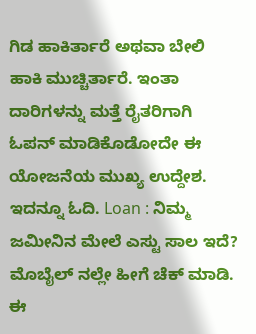ಗಿಡ ಹಾಕಿರ್ತಾರೆ ಅಥವಾ ಬೇಲಿ ಹಾಕಿ ಮುಚ್ಚಿರ್ತಾರೆ. ಇಂತಾ ದಾರಿಗಳನ್ನು ಮತ್ತೆ ರೈತರಿಗಾಗಿ ಓಪನ್ ಮಾಡಿಕೊಡೋದೇ ಈ ಯೋಜನೆಯ ಮುಖ್ಯ ಉದ್ದೇಶ.
ಇದನ್ನೂ ಓದಿ. Loan : ನಿಮ್ಮ ಜಮೀನಿನ ಮೇಲೆ ಎಸ್ಟು ಸಾಲ ಇದೆ? ಮೊಬೈಲ್ ನಲ್ಲೇ ಹೀಗೆ ಚೆಕ್ ಮಾಡಿ.
ಈ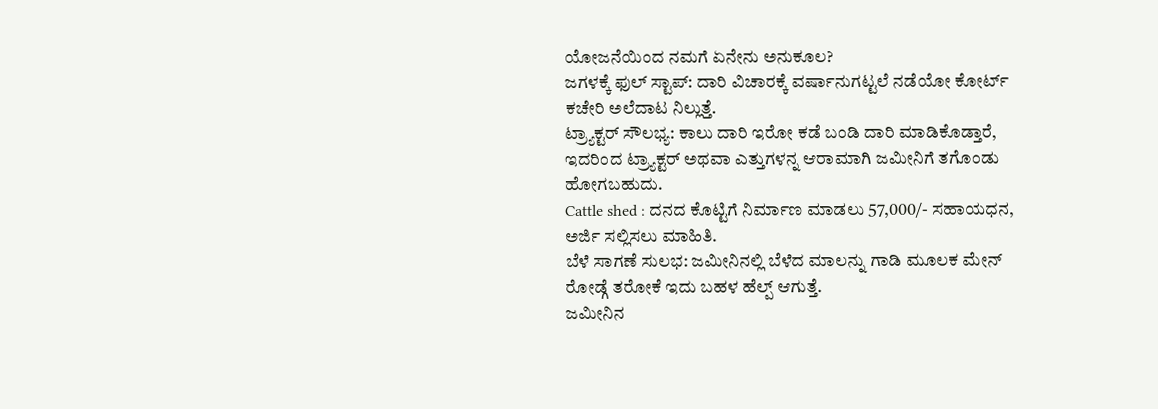ಯೋಜನೆಯಿಂದ ನಮಗೆ ಏನೇನು ಅನುಕೂಲ?
ಜಗಳಕ್ಕೆ ಫುಲ್ ಸ್ಟಾಪ್: ದಾರಿ ವಿಚಾರಕ್ಕೆ ವರ್ಷಾನುಗಟ್ಟಲೆ ನಡೆಯೋ ಕೋರ್ಟ್ ಕಚೇರಿ ಅಲೆದಾಟ ನಿಲ್ಲುತ್ತೆ.
ಟ್ರ್ಯಾಕ್ಟರ್ ಸೌಲಭ್ಯ: ಕಾಲು ದಾರಿ ಇರೋ ಕಡೆ ಬಂಡಿ ದಾರಿ ಮಾಡಿಕೊಡ್ತಾರೆ, ಇದರಿಂದ ಟ್ರ್ಯಾಕ್ಟರ್ ಅಥವಾ ಎತ್ತುಗಳನ್ನ ಆರಾಮಾಗಿ ಜಮೀನಿಗೆ ತಗೊಂಡು ಹೋಗಬಹುದು.
Cattle shed : ದನದ ಕೊಟ್ಟಿಗೆ ನಿರ್ಮಾಣ ಮಾಡಲು 57,000/- ಸಹಾಯಧನ, ಅರ್ಜಿ ಸಲ್ಲಿಸಲು ಮಾಹಿತಿ.
ಬೆಳೆ ಸಾಗಣೆ ಸುಲಭ: ಜಮೀನಿನಲ್ಲಿ ಬೆಳೆದ ಮಾಲನ್ನು ಗಾಡಿ ಮೂಲಕ ಮೇನ್ ರೋಡ್ಗೆ ತರೋಕೆ ಇದು ಬಹಳ ಹೆಲ್ಪ್ ಆಗುತ್ತೆ.
ಜಮೀನಿನ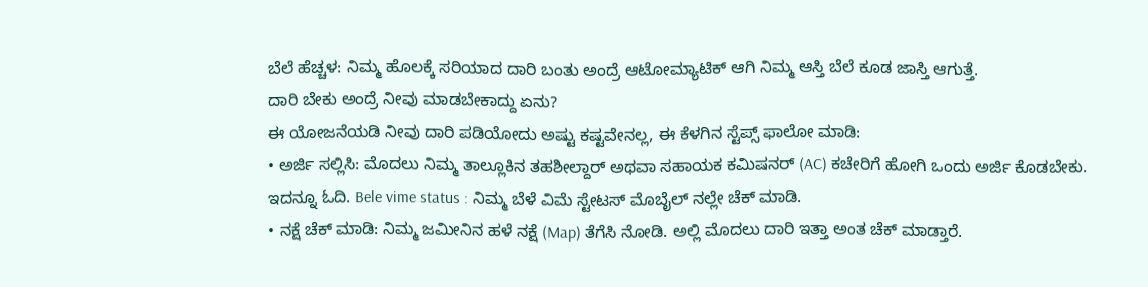ಬೆಲೆ ಹೆಚ್ಚಳ: ನಿಮ್ಮ ಹೊಲಕ್ಕೆ ಸರಿಯಾದ ದಾರಿ ಬಂತು ಅಂದ್ರೆ ಆಟೋಮ್ಯಾಟಿಕ್ ಆಗಿ ನಿಮ್ಮ ಆಸ್ತಿ ಬೆಲೆ ಕೂಡ ಜಾಸ್ತಿ ಆಗುತ್ತೆ.
ದಾರಿ ಬೇಕು ಅಂದ್ರೆ ನೀವು ಮಾಡಬೇಕಾದ್ದು ಏನು?
ಈ ಯೋಜನೆಯಡಿ ನೀವು ದಾರಿ ಪಡಿಯೋದು ಅಷ್ಟು ಕಷ್ಟವೇನಲ್ಲ, ಈ ಕೆಳಗಿನ ಸ್ಟೆಪ್ಸ್ ಫಾಲೋ ಮಾಡಿ:
• ಅರ್ಜಿ ಸಲ್ಲಿಸಿ: ಮೊದಲು ನಿಮ್ಮ ತಾಲ್ಲೂಕಿನ ತಹಶೀಲ್ದಾರ್ ಅಥವಾ ಸಹಾಯಕ ಕಮಿಷನರ್ (AC) ಕಚೇರಿಗೆ ಹೋಗಿ ಒಂದು ಅರ್ಜಿ ಕೊಡಬೇಕು.
ಇದನ್ನೂ ಓದಿ. Bele vime status : ನಿಮ್ಮ ಬೆಳೆ ವಿಮೆ ಸ್ಟೇಟಸ್ ಮೊಬೈಲ್ ನಲ್ಲೇ ಚೆಕ್ ಮಾಡಿ.
• ನಕ್ಷೆ ಚೆಕ್ ಮಾಡಿ: ನಿಮ್ಮ ಜಮೀನಿನ ಹಳೆ ನಕ್ಷೆ (Map) ತೆಗೆಸಿ ನೋಡಿ. ಅಲ್ಲಿ ಮೊದಲು ದಾರಿ ಇತ್ತಾ ಅಂತ ಚೆಕ್ ಮಾಡ್ತಾರೆ.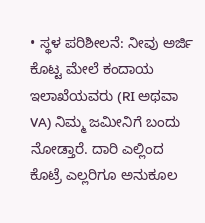• ಸ್ಥಳ ಪರಿಶೀಲನೆ: ನೀವು ಅರ್ಜಿ ಕೊಟ್ಟ ಮೇಲೆ ಕಂದಾಯ ಇಲಾಖೆಯವರು (RI ಅಥವಾ VA) ನಿಮ್ಮ ಜಮೀನಿಗೆ ಬಂದು ನೋಡ್ತಾರೆ. ದಾರಿ ಎಲ್ಲಿಂದ ಕೊಟ್ರೆ ಎಲ್ಲರಿಗೂ ಅನುಕೂಲ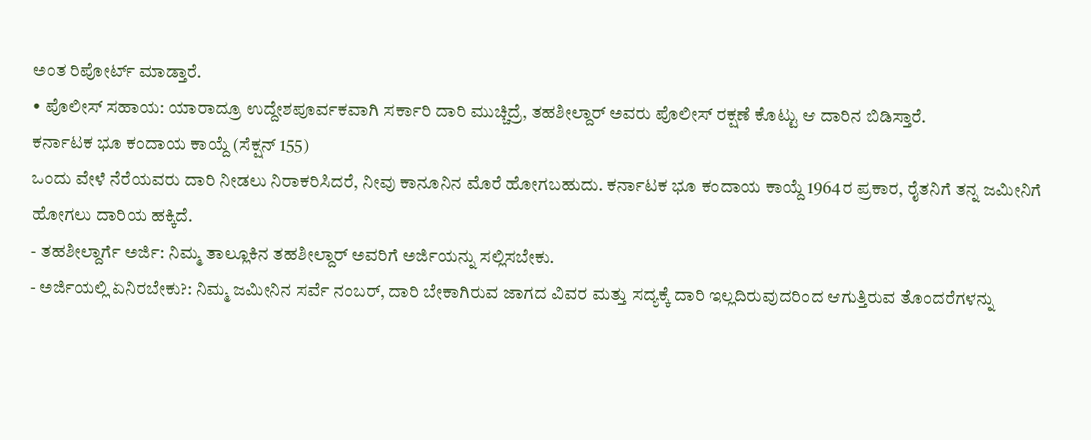ಅಂತ ರಿಪೋರ್ಟ್ ಮಾಡ್ತಾರೆ.
• ಪೊಲೀಸ್ ಸಹಾಯ: ಯಾರಾದ್ರೂ ಉದ್ದೇಶಪೂರ್ವಕವಾಗಿ ಸರ್ಕಾರಿ ದಾರಿ ಮುಚ್ಚಿದ್ರೆ, ತಹಶೀಲ್ದಾರ್ ಅವರು ಪೊಲೀಸ್ ರಕ್ಷಣೆ ಕೊಟ್ಟು ಆ ದಾರಿನ ಬಿಡಿಸ್ತಾರೆ.
ಕರ್ನಾಟಕ ಭೂ ಕಂದಾಯ ಕಾಯ್ದೆ (ಸೆಕ್ಷನ್ 155)
ಒಂದು ವೇಳೆ ನೆರೆಯವರು ದಾರಿ ನೀಡಲು ನಿರಾಕರಿಸಿದರೆ, ನೀವು ಕಾನೂನಿನ ಮೊರೆ ಹೋಗಬಹುದು. ಕರ್ನಾಟಕ ಭೂ ಕಂದಾಯ ಕಾಯ್ದೆ 1964ರ ಪ್ರಕಾರ, ರೈತನಿಗೆ ತನ್ನ ಜಮೀನಿಗೆ ಹೋಗಲು ದಾರಿಯ ಹಕ್ಕಿದೆ.
- ತಹಶೀಲ್ದಾರ್ಗೆ ಅರ್ಜಿ: ನಿಮ್ಮ ತಾಲ್ಲೂಕಿನ ತಹಶೀಲ್ದಾರ್ ಅವರಿಗೆ ಅರ್ಜಿಯನ್ನು ಸಲ್ಲಿಸಬೇಕು.
- ಅರ್ಜಿಯಲ್ಲಿ ಏನಿರಬೇಕು?: ನಿಮ್ಮ ಜಮೀನಿನ ಸರ್ವೆ ನಂಬರ್, ದಾರಿ ಬೇಕಾಗಿರುವ ಜಾಗದ ವಿವರ ಮತ್ತು ಸದ್ಯಕ್ಕೆ ದಾರಿ ಇಲ್ಲದಿರುವುದರಿಂದ ಆಗುತ್ತಿರುವ ತೊಂದರೆಗಳನ್ನು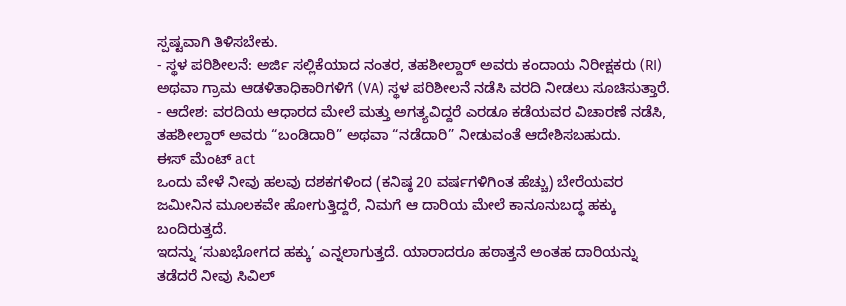ಸ್ಪಷ್ಟವಾಗಿ ತಿಳಿಸಬೇಕು.
- ಸ್ಥಳ ಪರಿಶೀಲನೆ: ಅರ್ಜಿ ಸಲ್ಲಿಕೆಯಾದ ನಂತರ, ತಹಶೀಲ್ದಾರ್ ಅವರು ಕಂದಾಯ ನಿರೀಕ್ಷಕರು (RI) ಅಥವಾ ಗ್ರಾಮ ಆಡಳಿತಾಧಿಕಾರಿಗಳಿಗೆ (VA) ಸ್ಥಳ ಪರಿಶೀಲನೆ ನಡೆಸಿ ವರದಿ ನೀಡಲು ಸೂಚಿಸುತ್ತಾರೆ.
- ಆದೇಶ: ವರದಿಯ ಆಧಾರದ ಮೇಲೆ ಮತ್ತು ಅಗತ್ಯವಿದ್ದರೆ ಎರಡೂ ಕಡೆಯವರ ವಿಚಾರಣೆ ನಡೆಸಿ, ತಹಶೀಲ್ದಾರ್ ಅವರು “ಬಂಡಿದಾರಿ” ಅಥವಾ “ನಡೆದಾರಿ” ನೀಡುವಂತೆ ಆದೇಶಿಸಬಹುದು.
ಈಸ್ ಮೆಂಟ್ act
ಒಂದು ವೇಳೆ ನೀವು ಹಲವು ದಶಕಗಳಿಂದ (ಕನಿಷ್ಠ 20 ವರ್ಷಗಳಿಗಿಂತ ಹೆಚ್ಚು) ಬೇರೆಯವರ ಜಮೀನಿನ ಮೂಲಕವೇ ಹೋಗುತ್ತಿದ್ದರೆ, ನಿಮಗೆ ಆ ದಾರಿಯ ಮೇಲೆ ಕಾನೂನುಬದ್ಧ ಹಕ್ಕು ಬಂದಿರುತ್ತದೆ.
ಇದನ್ನು ‘ಸುಖಭೋಗದ ಹಕ್ಕು’ ಎನ್ನಲಾಗುತ್ತದೆ. ಯಾರಾದರೂ ಹಠಾತ್ತನೆ ಅಂತಹ ದಾರಿಯನ್ನು ತಡೆದರೆ ನೀವು ಸಿವಿಲ್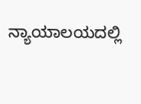ನ್ಯಾಯಾಲಯದಲ್ಲಿ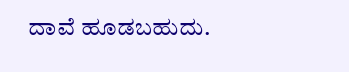ದಾವೆ ಹೂಡಬಹುದು.